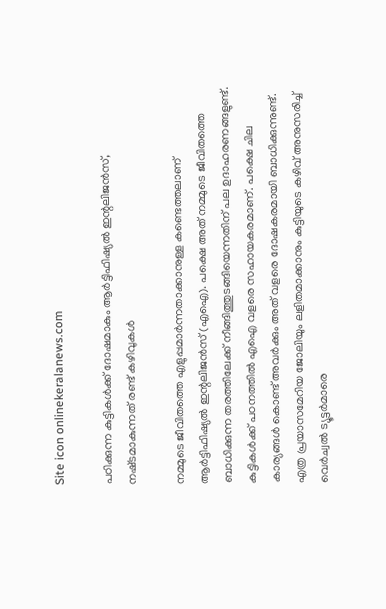Site icon onlinekeralanews.com

പഠിക്കുന്ന കുട്ടികൾക്ക് ദോഷമാകും ആർട്ടിഫിഷ്യൽ ഇന്റലിജൻസ്, നഷ്‌ടമാകുന്നത് രണ്ട് കഴിവുകൾ

നമ്മുടെ ജീവിതത്തെ എളുപ്പമാർന്നതാക്കാനുള്ള കണ്ടെത്തലാണ് ആർട്ടിഫിഷ്യൽ ഇന്റലിജൻസ് (എഐ). പക്ഷെ അത് നമ്മുടെ ജീവിതത്തെ ബാധിക്കുന്ന തരത്തിലേക്ക് നീങ്ങിത്തുടങ്ങിയെന്നതിന് പല ഉദാഹരണങ്ങളുണ്ട്. കുട്ടികൾക്ക് പഠനത്തിൽ എഐ വളരെ സഹായകരമാണ്. പക്ഷെ ചില കാര്യങ്ങൾ കൊണ്ട് അവർക്കും അത് വളരെ ദോഷകരമായി ബാധിക്കുന്നുണ്ട്. എത്ര പ്രയാസമേറിയ ജോലിയും ലളിതമാക്കാനും കുട്ടിയുടെ കഴിവ് അനുസരിച്ച് വെർ‌ച്വൽ ട്യൂട്ടർമാരെ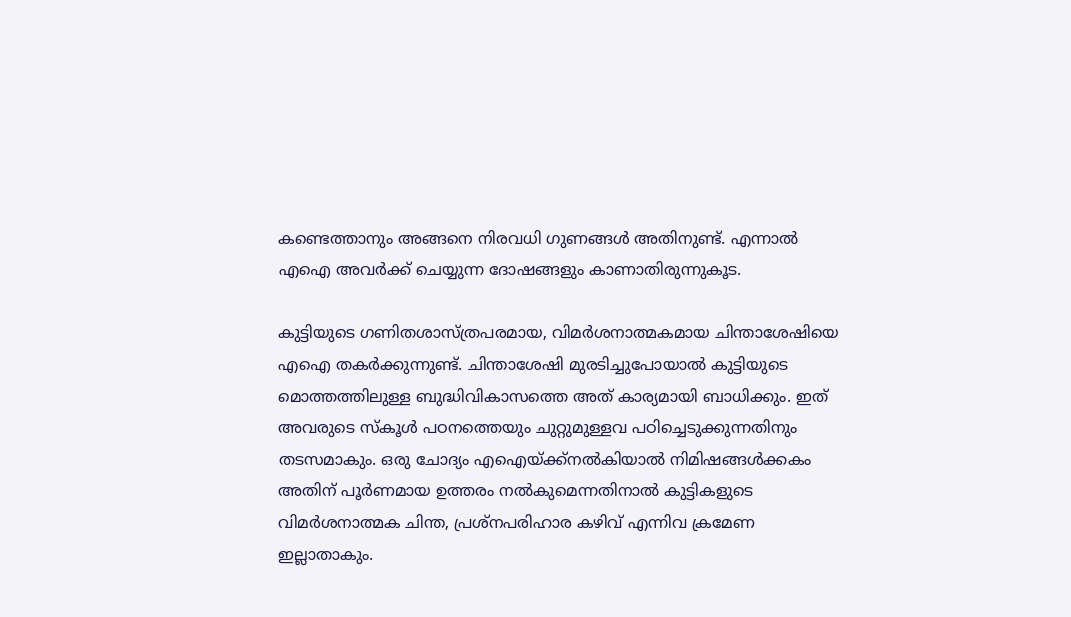കണ്ടെത്താനും അങ്ങനെ നിരവധി ഗുണങ്ങൾ അതിനുണ്ട്. എന്നാൽ എഐ അവ‌ർക്ക് ചെയ്യുന്ന ദോഷങ്ങളും കാണാതിരുന്നുകൂട.

കുട്ടിയുടെ ഗണിതശാസ്‌ത്രപരമായ, വിമർശനാത്മകമായ ചിന്താശേഷിയെ എഐ തകർക്കുന്നുണ്ട്. ചിന്താശേഷി മുരടിച്ചുപോയാൽ കുട്ടിയുടെ മൊത്തത്തിലുള്ള ബുദ്ധിവികാസത്തെ അത് കാര്യമായി ബാധിക്കും. ഇത് അവരുടെ സ്‌കൂൾ പഠനത്തെയും ചുറ്റുമുള്ളവ പഠിച്ചെടുക്കുന്നതിനും തടസമാകും. ഒരു ചോദ്യം എഐയ്‌ക്ക്നൽകിയാൽ നിമിഷങ്ങൾക്കകം അതിന് പൂർണമായ ഉത്തരം നൽകുമെന്നതിനാൽ കുട്ടികളുടെ വിമർശനാത്മക ചിന്ത, പ്രശ്‌നപരിഹാര കഴിവ് എന്നിവ ക്രമേണ ഇല്ലാതാകും.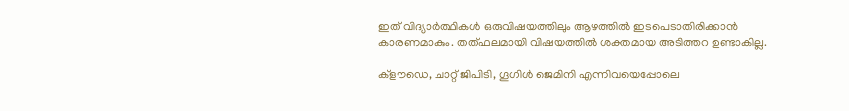ഇത് വിദ്യാർത്ഥികൾ ഒരുവിഷയത്തിലും ആഴത്തിൽ ഇടപെടാതിരിക്കാൻ കാരണമാകും. തത്ഫലമായി വിഷയത്തിൽ ശക്തമായ അടിത്തറ ഉണ്ടാകില്ല.

ക്‌ളൗഡെ, ചാറ്റ് ജിപിടി, ഗൂഗിൾ ജെമിനി എന്നിവയെപ്പോലെ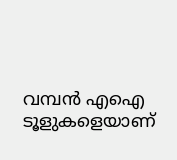വമ്പൻ എഐ ടൂളുകളെയാണ്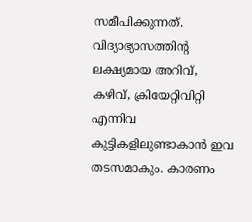സമീപിക്കുന്നത്. വിദ്യാഭ്യാസത്തിന്റ ലക്ഷ്യമായ അറിവ്, കഴിവ്, ക്രിയേറ്റിവിറ്റി എന്നിവ കുട്ടികളിലുണ്ടാകാൻ ഇവ തടസമാകും. കാരണം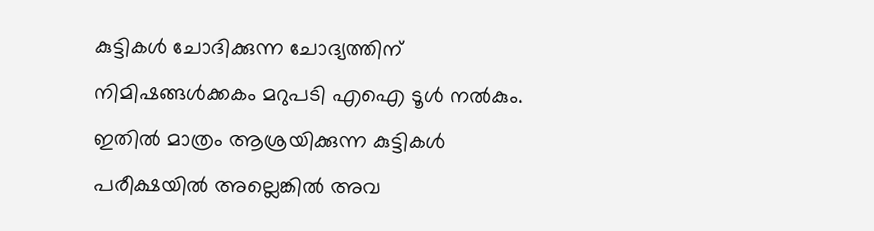കുട്ടികൾ ചോദിക്കുന്ന ചോദ്യത്തിന് നിമിഷങ്ങൾക്കകം മറുപടി എഐ ടൂൾ നൽകും. ഇതിൽ മാത്രം ആശ്രയിക്കുന്ന കുട്ടികൾ പരീക്ഷയിൽ അല്ലെങ്കിൽ അവ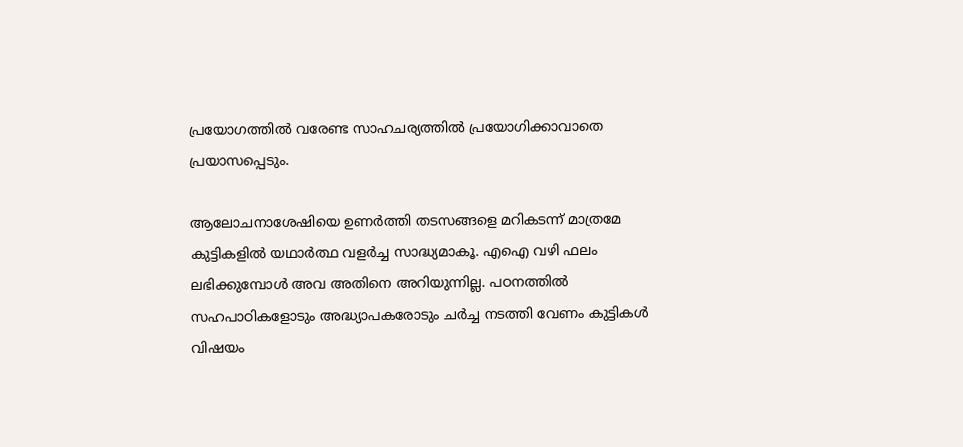പ്രയോഗത്തിൽ വരേണ്ട സാഹചര്യത്തിൽ പ്രയോഗിക്കാവാതെ പ്രയാസപ്പെടും.

ആലോചനാശേഷിയെ ഉണർത്തി തടസങ്ങളെ മറികടന്ന് മാത്രമേ കുട്ടികളിൽ യഥാർത്ഥ വളർച്ച സാദ്ധ്യമാകൂ. എഐ വഴി ഫലം ലഭിക്കുമ്പോൾ അവ അതിനെ അറിയുന്നില്ല. പഠനത്തിൽ സഹപാഠികളോടും അദ്ധ്യാപകരോടും ചർച്ച നടത്തി വേണം കുട്ടികൾ വിഷയം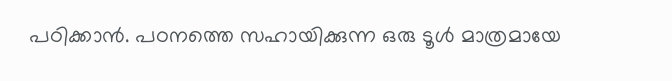പഠിക്കാൻ. പഠനത്തെ സഹായിക്കുന്ന ഒരു ടൂൾ മാത്രമായേ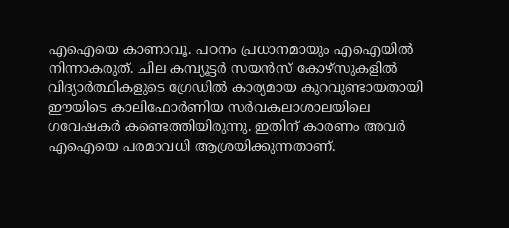എഐയെ കാണാവൂ. പഠനം പ്രധാനമായും എഐയിൽ നിന്നാകരുത്. ചില കമ്പ്യൂട്ടർ സയൻസ് കോഴ്‌സുകളിൽ വിദ്യാർത്ഥികളുടെ ഗ്രേഡിൽ കാര്യമായ കുറവുണ്ടായതായി ഈയിടെ കാലിഫോർണിയ സർവകലാശാലയിലെ ഗവേഷകർ കണ്ടെത്തിയിരുന്നു. ഇതിന് കാരണം അവർ എഐയെ പരമാവധി ആശ്രയിക്കുന്നതാണ്.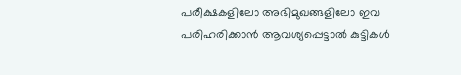പരീക്ഷകളിലോ അഭിമുഖങ്ങളിലോ ഇവ പരിഹരിക്കാൻ ആവശ്യപ്പെട്ടാൽ കുട്ടികൾ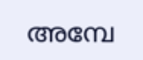അമ്പേ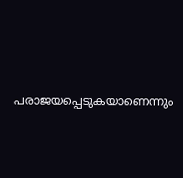പരാജയപ്പെടുകയാണെന്നും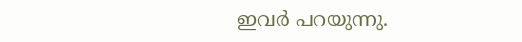ഇവർ പറയുന്നു.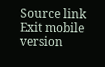Source link
Exit mobile version